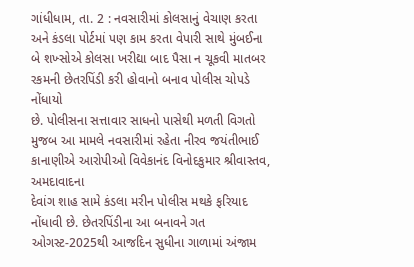ગાંધીધામ, તા. 2 : નવસારીમાં કોલસાનું વેચાણ કરતા
અને કંડલા પોર્ટમાં પણ કામ કરતા વેપારી સાથે મુંબઈના બે શખ્સોએ કોલસા ખરીદ્યા બાદ પૈસા ન ચૂકવી માતબર રકમની છેતરપિંડી કરી હોવાનો બનાવ પોલીસ ચોપડે નોંધાયો
છે. પોલીસના સત્તાવાર સાધનો પાસેથી મળતી વિગતો મુજબ આ મામલે નવસારીમાં રહેતા નીરવ જયંતીભાઈ કાનાણીએ આરોપીઓ વિવેકાનંદ વિનોદકુમાર શ્રીવાસ્તવ, અમદાવાદના
દેવાંગ શાહ સામે કંડલા મરીન પોલીસ મથકે ફરિયાદ નોંધાવી છે. છેતરપિંડીના આ બનાવને ગત ઓગસ્ટ-2025થી આજદિન સુધીના ગાળામાં અંજામ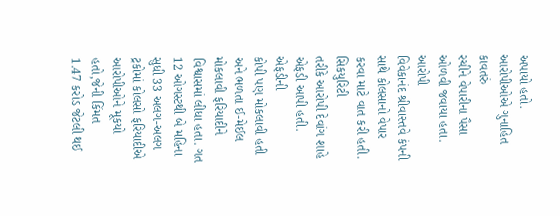અપાયો હતો. આરોપીઓએ ગુનાહિત કાવતરું
રચીને વેપારીના પૈસા ઓળવી જવાયા હતા. આરોપી
વિવેકાનંદ શ્રીવાસ્તવે કંપની સાથે કોલસાનો વેપાર કરવા માટે વાત કરી હતી. સિકયુરિટી
તરીકે આરોપી દેવાંગ શાહે એફડી આપી હતી. એફડીની
કોપી પણ મોકલાવી હતી અને ભળતા ઈ-મેઈલ મોકલાવી ફરિયાદીને વિશ્વાસમાં લીધા હતા. ગત 12 ઓગસ્ટથી બે મહિના સુધી 33 અલગ-અલગ ટ્રકોમાં કોલસો ફરિયાદીએ
આરોપીઓને મૂકયો હતો,જેની કિંમત
1.47 કરોડ જેટલી થઈ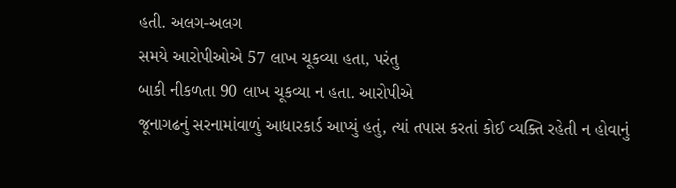હતી. અલગ-અલગ
સમયે આરોપીઓએ 57 લાખ ચૂકવ્યા હતા, પરંતુ
બાકી નીકળતા 90 લાખ ચૂકવ્યા ન હતા. આરોપીએ
જૂનાગઢનું સરનામાંવાળું આધારકાર્ડ આપ્યું હતું, ત્યાં તપાસ કરતાં કોઈ વ્યક્તિ રહેતી ન હોવાનું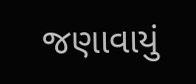જણાવાયું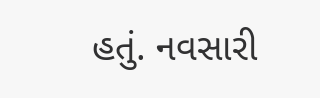હતું. નવસારી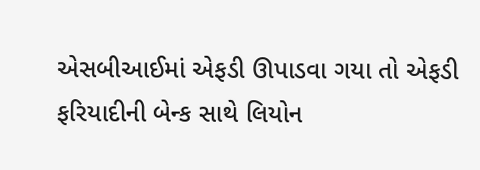એસબીઆઈમાં એફડી ઊપાડવા ગયા તો એફડી ફરિયાદીની બેન્ક સાથે લિયોન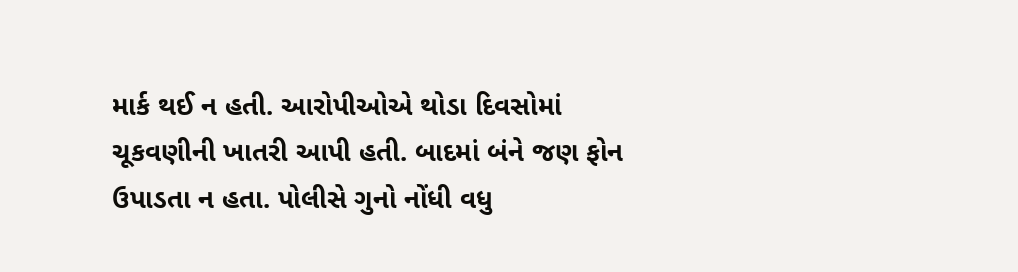માર્ક થઈ ન હતી. આરોપીઓએ થોડા દિવસોમાં
ચૂકવણીની ખાતરી આપી હતી. બાદમાં બંને જણ ફોન
ઉપાડતા ન હતા. પોલીસે ગુનો નોંધી વધુ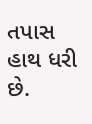તપાસ હાથ ધરી છે.